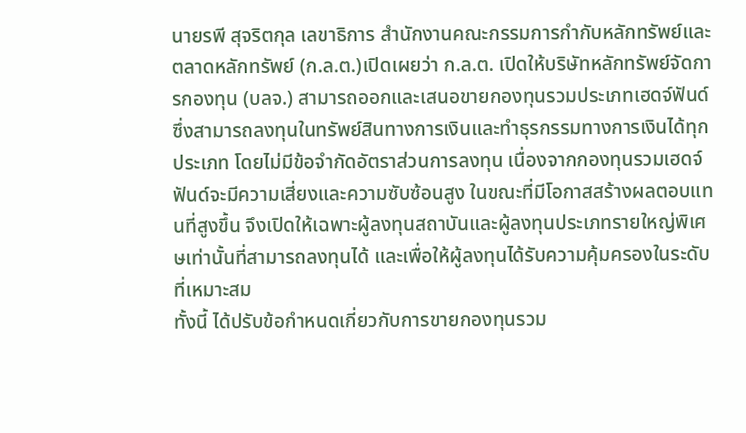นายรพี สุจริตกุล เลขาธิการ สำนักงานคณะกรรมการกำกับหลักทรัพย์และตลาดหลักทรัพย์ (ก.ล.ต.)เปิดเผยว่า ก.ล.ต. เปิดให้บริษัทหลักทรัพย์จัดการกองทุน (บลจ.) สามารถออกและเสนอขายกองทุนรวมประเภทเฮดจ์ฟันด์ ซึ่งสามารถลงทุนในทรัพย์สินทางการเงินและทำธุรกรรมทางการเงินได้ทุกประเภท โดยไม่มีข้อจำกัดอัตราส่วนการลงทุน เนื่องจากกองทุนรวมเฮดจ์ฟันด์จะมีความเสี่ยงและความซับซ้อนสูง ในขณะที่มีโอกาสสร้างผลตอบแทนที่สูงขึ้น จึงเปิดให้เฉพาะผู้ลงทุนสถาบันและผู้ลงทุนประเภทรายใหญ่พิเศษเท่านั้นที่สามารถลงทุนได้ และเพื่อให้ผู้ลงทุนได้รับความคุ้มครองในระดับที่เหมาะสม
ทั้งนี้ ได้ปรับข้อกำหนดเกี่ยวกับการขายกองทุนรวม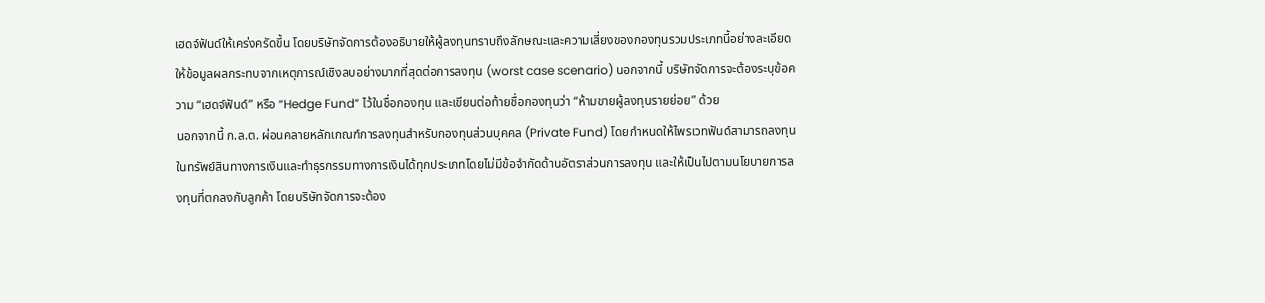เฮดจ์ฟันด์ให้เคร่งครัดขึ้น โดยบริษัทจัดการต้องอธิบายให้ผู้ลงทุนทราบถึงลักษณะและความเสี่ยงของกองทุนรวมประเภทนี้อย่างละเอียด ให้ข้อมูลผลกระทบจากเหตุการณ์เชิงลบอย่างมากที่สุดต่อการลงทุน (worst case scenario) นอกจากนี้ บริษัทจัดการจะต้องระบุข้อความ “เฮดจ์ฟันด์” หรือ “Hedge Fund” ไว้ในชื่อกองทุน และเขียนต่อท้ายชื่อกองทุนว่า “ห้ามขายผู้ลงทุนรายย่อย” ด้วย
นอกจากนี้ ก.ล.ต. ผ่อนคลายหลักเกณฑ์การลงทุนสำหรับกองทุนส่วนบุคคล (Private Fund) โดยกำหนดให้ไพรเวทฟันด์สามารถลงทุนในทรัพย์สินทางการเงินและทำธุรกรรมทางการเงินได้ทุกประเภทโดยไม่มีข้อจำกัดด้านอัตราส่วนการลงทุน และให้เป็นไปตามนโยบายการลงทุนที่ตกลงกับลูกค้า โดยบริษัทจัดการจะต้อง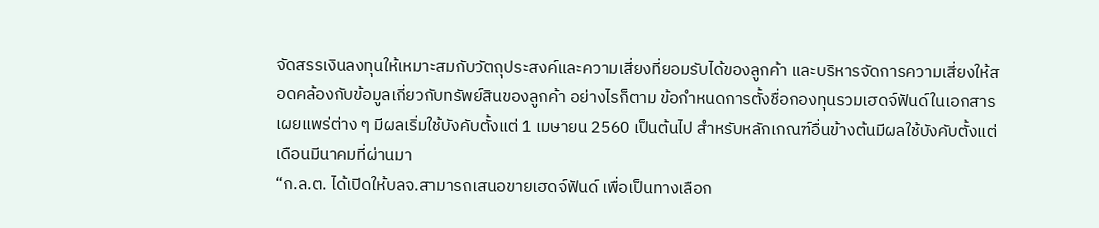จัดสรรเงินลงทุนให้เหมาะสมกับวัตถุประสงค์และความเสี่ยงที่ยอมรับได้ของลูกค้า และบริหารจัดการความเสี่ยงให้สอดคล้องกับข้อมูลเกี่ยวกับทรัพย์สินของลูกค้า อย่างไรก็ตาม ข้อกำหนดการตั้งชื่อกองทุนรวมเฮดจ์ฟันด์ในเอกสารเผยแพร่ต่าง ๆ มีผลเริ่มใช้บังคับตั้งแต่ 1 เมษายน 2560 เป็นต้นไป สำหรับหลักเกณฑ์อื่นข้างต้นมีผลใช้บังคับตั้งแต่เดือนมีนาคมที่ผ่านมา
“ก.ล.ต. ได้เปิดให้บลจ.สามารถเสนอขายเฮดจ์ฟันด์ เพื่อเป็นทางเลือก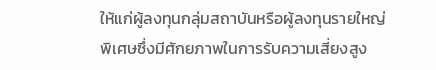ให้แก่ผู้ลงทุนกลุ่มสถาบันหรือผู้ลงทุนรายใหญ่พิเศษซึ่งมีศักยภาพในการรับความเสี่ยงสูง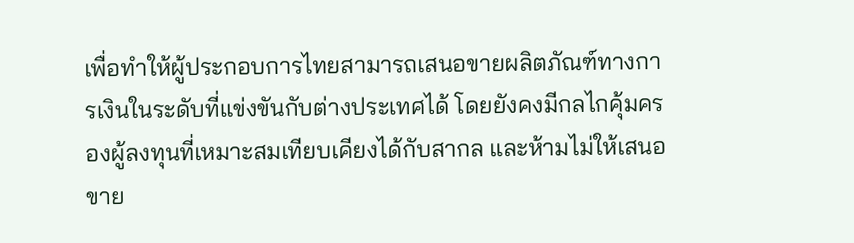เพื่อทำให้ผู้ประกอบการไทยสามารถเสนอขายผลิตภัณฑ์ทางการเงินในระดับที่แข่งขันกับต่างประเทศได้ โดยยังคงมีกลไกคุ้มครองผู้ลงทุนที่เหมาะสมเทียบเคียงได้กับสากล และห้ามไม่ให้เสนอขาย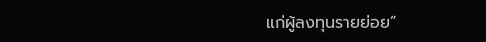แก่ผู้ลงทุนรายย่อย”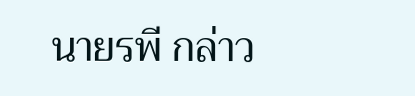นายรพี กล่าว